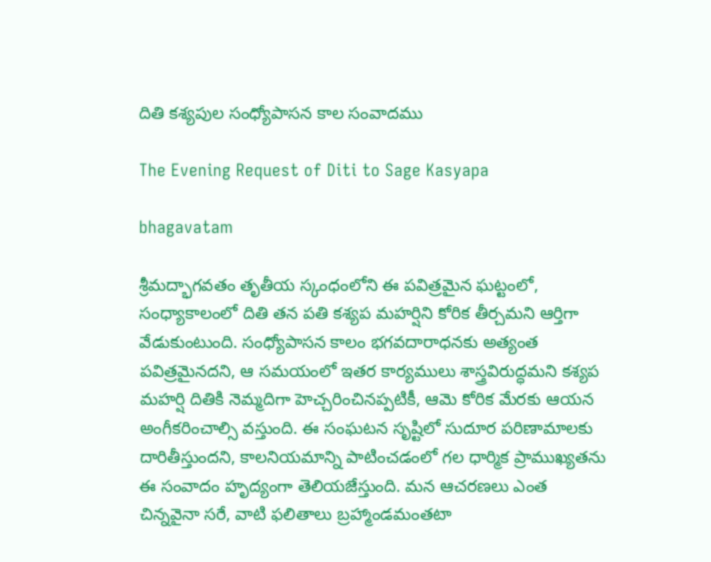దితి కశ్యపుల సంధ్యోపాసన కాల సంవాదము

The Evening Request of Diti to Sage Kasyapa

bhagavatam

శ్రీమద్భాగవతం తృతీయ స్కంధంలోని ఈ పవిత్రమైన ఘట్టంలో, సంధ్యాకాలంలో దితి తన పతి కశ్యప మహర్షిని కోరిక తీర్చమని ఆర్తిగా వేడుకుంటుంది. సంధ్యోపాసన కాలం భగవదారాధనకు అత్యంత పవిత్రమైనదని, ఆ సమయంలో ఇతర కార్యములు శాస్త్రవిరుద్ధమని కశ్యప మహర్షి దితికి నెమ్మదిగా హెచ్చరించినప్పటికీ, ఆమె కోరిక మేరకు ఆయన అంగీకరించాల్సి వస్తుంది. ఈ సంఘటన సృష్టిలో సుదూర పరిణామాలకు దారితీస్తుందని, కాలనియమాన్ని పాటించడంలో గల ధార్మిక ప్రాముఖ్యతను ఈ సంవాదం హృద్యంగా తెలియజేస్తుంది. మన ఆచరణలు ఎంత చిన్నవైనా సరే, వాటి ఫలితాలు బ్రహ్మాండమంతటా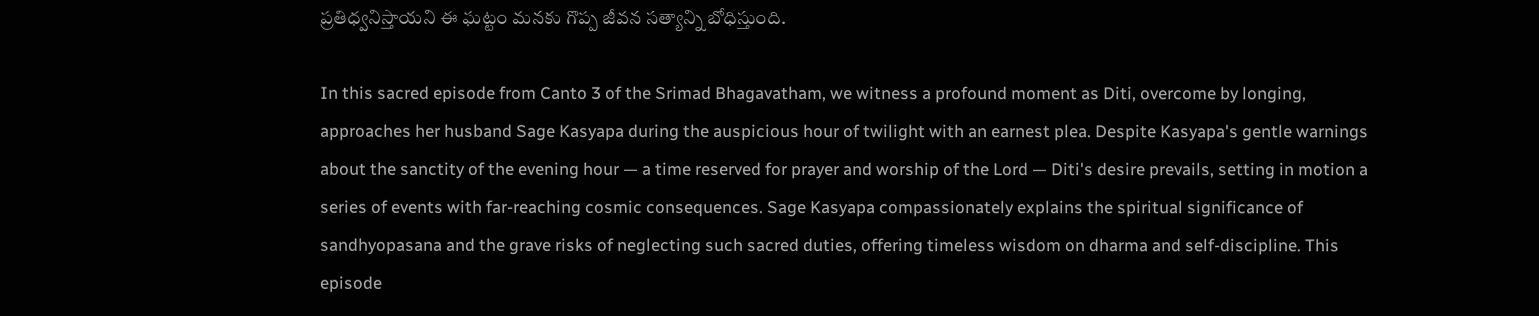ప్రతిధ్వనిస్తాయని ఈ ఘట్టం మనకు గొప్ప జీవన సత్యాన్ని బోధిస్తుంది.

In this sacred episode from Canto 3 of the Srimad Bhagavatham, we witness a profound moment as Diti, overcome by longing, approaches her husband Sage Kasyapa during the auspicious hour of twilight with an earnest plea. Despite Kasyapa's gentle warnings about the sanctity of the evening hour — a time reserved for prayer and worship of the Lord — Diti's desire prevails, setting in motion a series of events with far-reaching cosmic consequences. Sage Kasyapa compassionately explains the spiritual significance of sandhyopasana and the grave risks of neglecting such sacred duties, offering timeless wisdom on dharma and self-discipline. This episode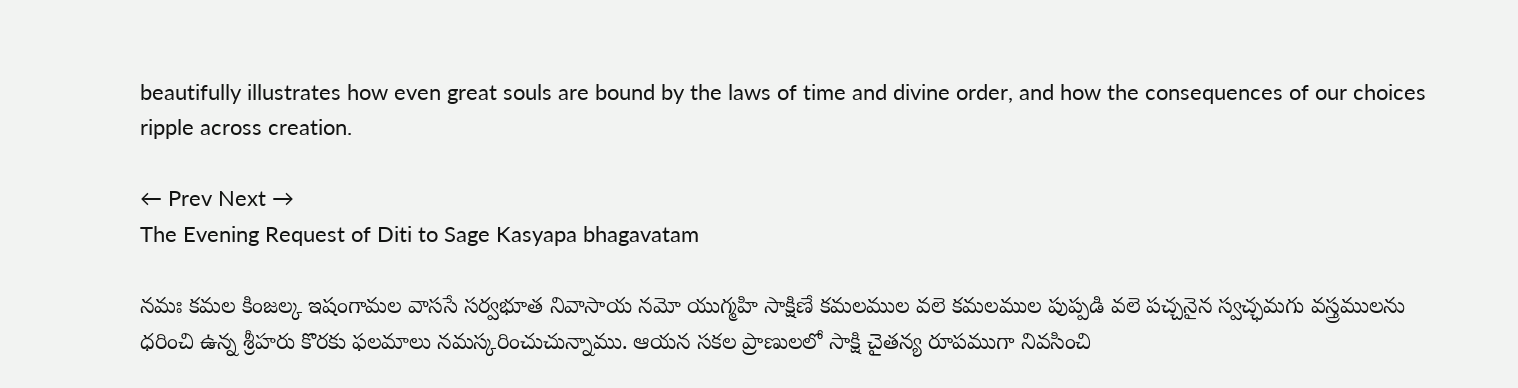beautifully illustrates how even great souls are bound by the laws of time and divine order, and how the consequences of our choices ripple across creation.

← Prev Next →
The Evening Request of Diti to Sage Kasyapa bhagavatam

నమః కమల కింజల్క ఇషంగామల వాససే సర్వభూత నివాసాయ నమో యుగ్మహి సాక్షిణే కమలముల వలె కమలముల పుప్పడి వలె పచ్చనైన స్వచ్ఛమగు వస్త్రములను ధరించి ఉన్న శ్రీహరు కొరకు ఫలమాలు నమస్కరించుచున్నాము. ఆయన సకల ప్రాణులలో సాక్షి చైతన్య రూపముగా నివసించి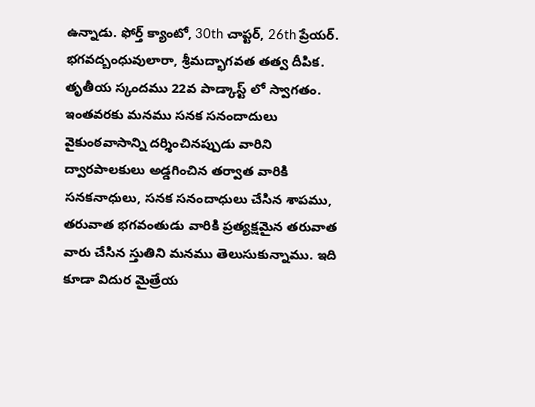ఉన్నాడు. ఫోర్త్ క్యాంటో, 30th చాప్టర్, 26th ప్రేయర్. భగవద్బంధువులారా, శ్రీమద్భాగవత తత్వ దీపిక. తృతీయ స్కందము 22వ పాడ్కాస్ట్ లో స్వాగతం. ఇంతవరకు మనము సనక సనందాదులు వైకుంఠవాసాన్ని దర్శించినప్పుడు వారిని ద్వారపాలకులు అడ్డగించిన తర్వాత వారికి సనకనాధులు, సనక సనందాధులు చేసిన శాపము, తరువాత భగవంతుడు వారికి ప్రత్యక్షమైన తరువాత వారు చేసిన స్తుతిని మనము తెలుసుకున్నాము. ఇది కూడా విదుర మైత్రేయ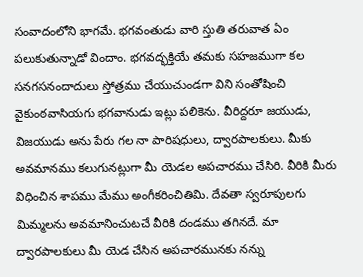సంవాదంలోని భాగమే. భగవంతుడు వారి స్తుతి తరువాత ఏం పలుకుతున్నాడో విందాం. భగవద్భక్తియే తమకు సహజముగా కల సనగసనందాదులు స్తోత్రము చేయుచుండగా విని సంతోషించి వైకుంఠవాసియగు భగవానుడు ఇట్లు పలికెను. వీరిద్దరూ జయుడు, విజయుడు అను పేరు గల నా పారిషధులు, ద్వారపాలకులు. మీకు అవమానము కలుగునట్లుగా మీ యెడల అపచారము చేసిరి. వీరికి మీరు విధించిన శాపము మేము అంగీకరించితిమి. దేవతా స్వరూపులగు మిమ్మలను అవమానించుటచే వీరికి దండము తగినదే. మా ద్వారపాలకులు మీ యెడ చేసిన అపచారమునకు నన్ను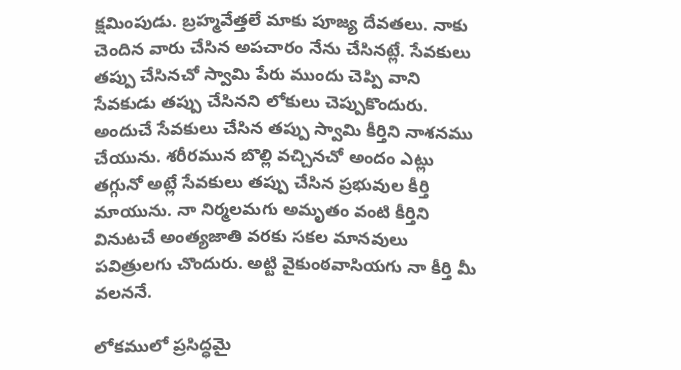క్షమింపుడు. బ్రహ్మవేత్తలే మాకు పూజ్య దేవతలు. నాకు చెందిన వారు చేసిన అపచారం నేను చేసినట్లే. సేవకులు తప్పు చేసినచో స్వామి పేరు ముందు చెప్పి వాని సేవకుడు తప్పు చేసినని లోకులు చెప్పుకొందురు. అందుచే సేవకులు చేసిన తప్పు స్వామి కీర్తిని నాశనము చేయును. శరీరమున బొల్లి వచ్చినచో అందం ఎట్లు తగ్గునో అట్లే సేవకులు తప్పు చేసిన ప్రభువుల కీర్తి మాయును. నా నిర్మలమగు అమృతం వంటి కీర్తిని వినుటచే అంత్యజాతి వరకు సకల మానవులు పవిత్రులగు చొందురు. అట్టి వైకుంఠవాసియగు నా కీర్తి మీ వలననే.

లోకములో ప్రసిద్ధమై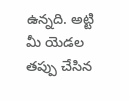ఉన్నది. అట్టి మీ యెడల తప్పు చేసిన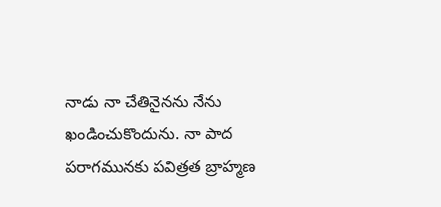నాడు నా చేతినైనను నేను ఖండించుకొందును. నా పాద పరాగమునకు పవిత్రత బ్రాహ్మణ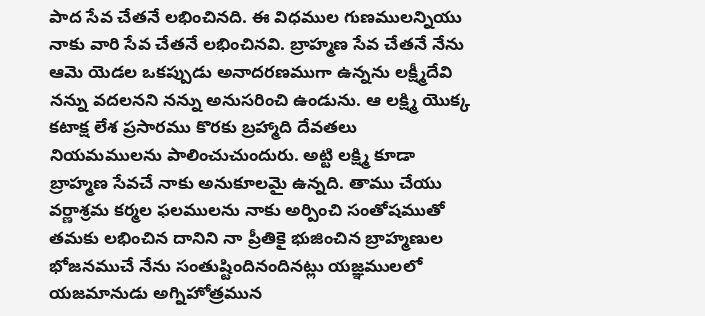పాద సేవ చేతనే లభించినది. ఈ విధముల గుణములన్నియు నాకు వారి సేవ చేతనే లభించినవి. బ్రాహ్మణ సేవ చేతనే నేను ఆమె యెడల ఒకప్పుడు అనాదరణముగా ఉన్నను లక్ష్మీదేవి నన్ను వదలనని నన్ను అనుసరించి ఉండును. ఆ లక్ష్మి యొక్క కటాక్ష లేశ ప్రసారము కొరకు బ్రహ్మాది దేవతలు నియమములను పాలించుచుందురు. అట్టి లక్ష్మి కూడా బ్రాహ్మణ సేవచే నాకు అనుకూలమై ఉన్నది. తాము చేయు వర్ణాశ్రమ కర్మల ఫలములను నాకు అర్పించి సంతోషముతో తమకు లభించిన దానిని నా ప్రీతికై భుజించిన బ్రాహ్మణుల భోజనముచే నేను సంతుష్టిందినందినట్లు యజ్ఞములలో యజమానుడు అగ్నిహోత్రమున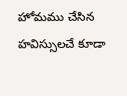హోమము చేసిన హవిస్సులచే కూడా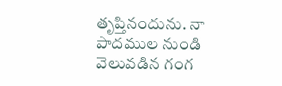తృప్తినందును. నా పాదముల నుండి వెలువడిన గంగ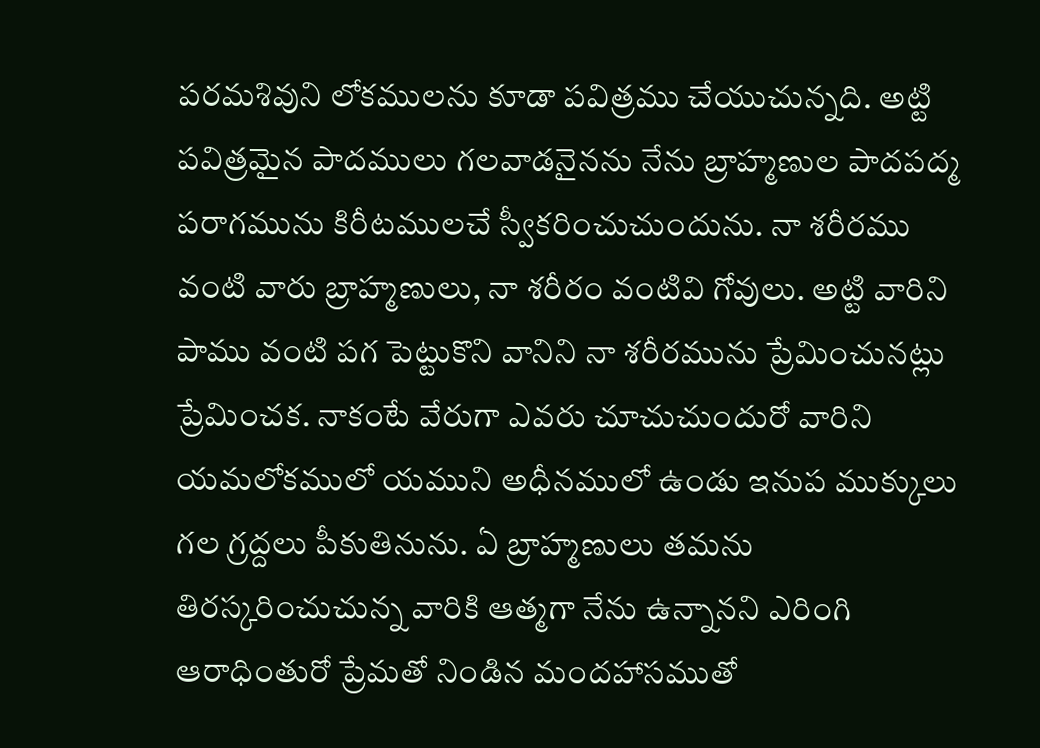పరమశివుని లోకములను కూడా పవిత్రము చేయుచున్నది. అట్టి పవిత్రమైన పాదములు గలవాడనైనను నేను బ్రాహ్మణుల పాదపద్మ పరాగమును కిరీటములచే స్వీకరించుచుందును. నా శరీరము వంటి వారు బ్రాహ్మణులు, నా శరీరం వంటివి గోవులు. అట్టి వారిని పాము వంటి పగ పెట్టుకొని వానిని నా శరీరమును ప్రేమించునట్లు ప్రేమించక. నాకంటే వేరుగా ఎవరు చూచుచుందురో వారిని యమలోకములో యముని అధీనములో ఉండు ఇనుప ముక్కులు గల గ్రద్దలు పీకుతినును. ఏ బ్రాహ్మణులు తమను తిరస్కరించుచున్న వారికి ఆత్మగా నేను ఉన్నానని ఎరింగి ఆరాధింతురో ప్రేమతో నిండిన మందహాసముతో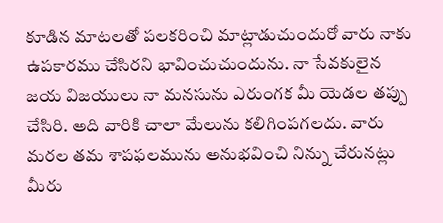కూడిన మాటలతో పలకరించి మాట్లాడుచుందురో వారు నాకు ఉపకారము చేసిరని భావించుచుందును. నా సేవకులైన జయ విజయులు నా మనసును ఎరుంగక మీ యెడల తప్పు చేసిరి. అది వారికి చాలా మేలును కలిగింపగలదు. వారు మరల తమ శాపఫలమును అనుభవించి నిన్ను చేరునట్లు మీరు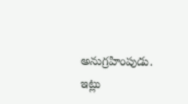అనుగ్రహింపుడు. ఇట్లు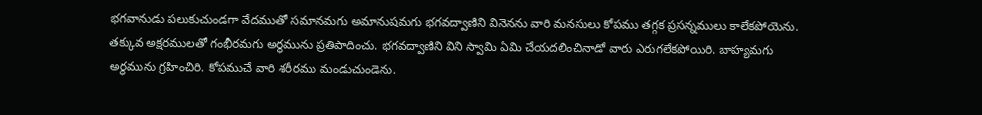భగవానుడు పలుకుచుండగా వేదముతో సమానమగు అమానుషమగు భగవద్వాణిని వినెనను వారి మనసులు కోపము తగ్గక ప్రసన్నములు కాలేకపోయెను. తక్కువ అక్షరములతో గంభీరమగు అర్థమును ప్రతిపాదించు. భగవద్వాణిని విని స్వామి ఏమి చేయదలించినాడో వారు ఎరుగలేకపోయిరి. బాహ్యమగు అర్థమును గ్రహించిరి. కోపముచే వారి శరీరము మండుచుండెను.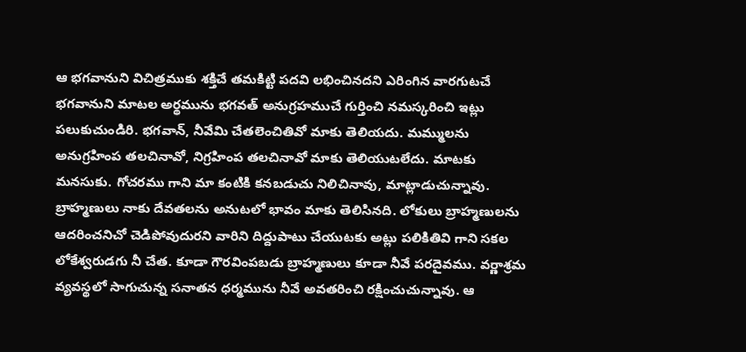ఆ భగవానుని విచిత్రముకు శక్తిచే తమకిట్టి పదవి లభించినదని ఎరింగిన వారగుటచే భగవానుని మాటల అర్థమును భగవత్ అనుగ్రహముచే గుర్తించి నమస్కరించి ఇట్లు పలుకుచుండిరి. భగవాన్, నీవేమి చేతలెంచితివో మాకు తెలియదు. మమ్ములను అనుగ్రహింప తలచినావో, నిగ్రహింప తలచినావో మాకు తెలియుటలేదు. మాటకు మనసుకు. గోచరము గాని మా కంటికి కనబడుచు నిలిచినావు, మాట్లాడుచున్నావు. బ్రాహ్మణులు నాకు దేవతలను అనుటలో భావం మాకు తెలిసినది. లోకులు బ్రాహ్మణులను ఆదరించనిచో చెడిపోవుదురని వారిని దిద్దుపాటు చేయుటకు అట్లు పలికితివి గాని సకల లోకేశ్వరుడగు నీ చేత. కూడా గౌరవింపబడు బ్రాహ్మణులు కూడా నీవే పరదైవము. వర్ణాశ్రమ వ్యవస్థలో సాగుచున్న సనాతన ధర్మమును నీవే అవతరించి రక్షించుచున్నావు. ఆ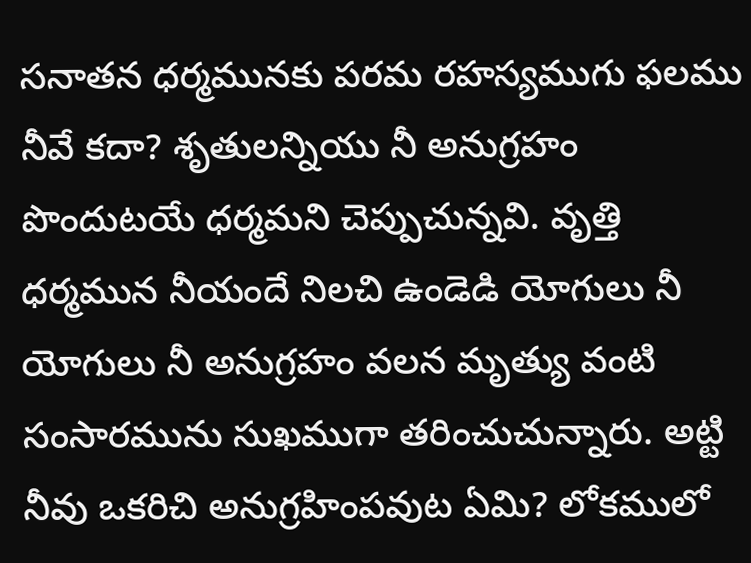సనాతన ధర్మమునకు పరమ రహస్యముగు ఫలము నీవే కదా? శృతులన్నియు నీ అనుగ్రహం పొందుటయే ధర్మమని చెప్పుచున్నవి. వృత్తి ధర్మమున నీయందే నిలచి ఉండెడి యోగులు నీ యోగులు నీ అనుగ్రహం వలన మృత్యు వంటి సంసారమును సుఖముగా తరించుచున్నారు. అట్టి నీవు ఒకరిచి అనుగ్రహింపవుట ఏమి? లోకములో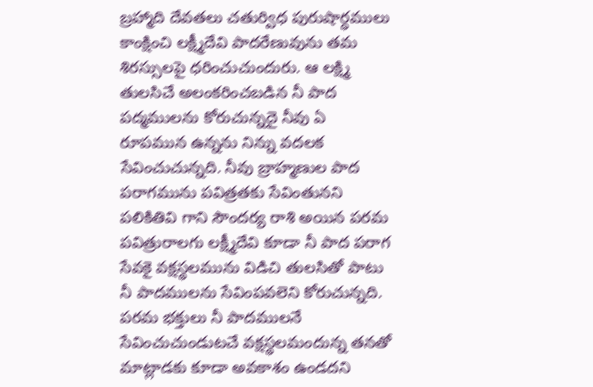బ్రహ్మాది దేవతలు చతుర్విధ పురుషార్ధములు కాంక్షించి లక్ష్మీదేవి పాదరేణువును తమ శిరస్సులపై ధరించుచుందురు. ఆ లక్ష్మి తులసిచే అలంకరించబడిన నీ పాద పద్మములను కోరుచున్నదై నీవు ఏ రూపమున ఉన్నను నిన్ను వదలక సేవించుచున్నది. నీవు బ్రాహ్మణుల పాద పరాగమును పవిత్రతకు సేవింతునని పలికితివి గాని సౌందర్య రాశి అయిన పరమ పవిత్రురాలగు లక్ష్మీదేవి కూడా నీ పాద పరాగ సేవకై వక్షస్థలమును విడిచి తులసితో పాటు నీ పాదములను సేవింపవలెని కోరుచున్నది. పరమ భక్తులు నీ పాదములనే సేవించుచుండుటచే వక్షస్థలమందున్న తనతో మాట్లాడకు కూడా అవకాశం ఉండదని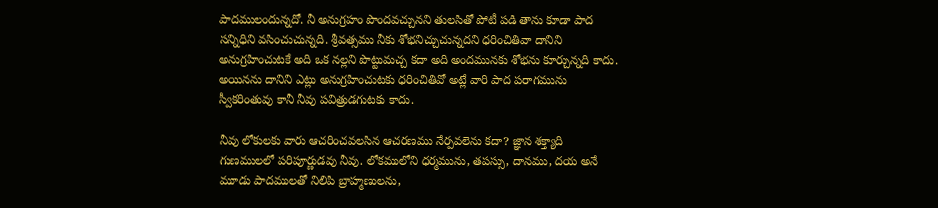పాదములందున్నదో. నీ అనుగ్రహం పొందవచ్చునని తులసితో పోటీ పడి తాను కూడా పాద సన్నిధిని వసించుచున్నది. శ్రీవత్సము నీకు శోభనిచ్చుచున్నదని ధరించితివా దానిని అనుగ్రహించుటకే అది ఒక నల్లని పొట్టుమచ్చ కదా అది అందమునకు శోభను కూర్చున్నది కాదు. అయినను దానిని ఎట్లు అనుగ్రహించుటకు ధరించితివో అట్లే వారి పాద పరాగమును స్వీకరింతువు కానీ నీవు పవిత్రుడగుటకు కాదు.

నీవు లోకులకు వారు ఆచరించవలసిన ఆచరణము నేర్పవలెను కదా? జ్ఞాన శక్త్యాది గుణములలో పరిపూర్ణుడవు నీవు. లోకములోని ధర్మమును, తపస్సు, దానము, దయ అనే మూడు పాదములతో నిలిపి బ్రాహ్మణులను,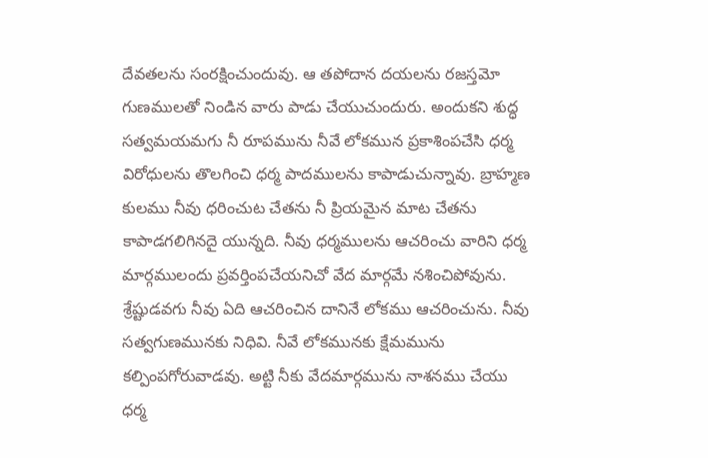దేవతలను సంరక్షించుందువు. ఆ తపోదాన దయలను రజస్తమో గుణములతో నిండిన వారు పాడు చేయుచుందురు. అందుకని శుద్ధ సత్వమయమగు నీ రూపమును నీవే లోకమున ప్రకాశింపచేసి ధర్మ విరోధులను తొలగించి ధర్మ పాదములను కాపాడుచున్నావు. బ్రాహ్మణ కులము నీవు ధరించుట చేతను నీ ప్రియమైన మాట చేతను కాపాడగలిగినదై యున్నది. నీవు ధర్మములను ఆచరించు వారిని ధర్మ మార్గములందు ప్రవర్తింపచేయనిచో వేద మార్గమే నశించిపోవును. శ్రేష్టుడవగు నీవు ఏది ఆచరించిన దానినే లోకము ఆచరించును. నీవు సత్వగుణమునకు నిధివి. నీవే లోకమునకు క్షేమమును కల్పింపగోరువాడవు. అట్టి నీకు వేదమార్గమును నాశనము చేయు ధర్మ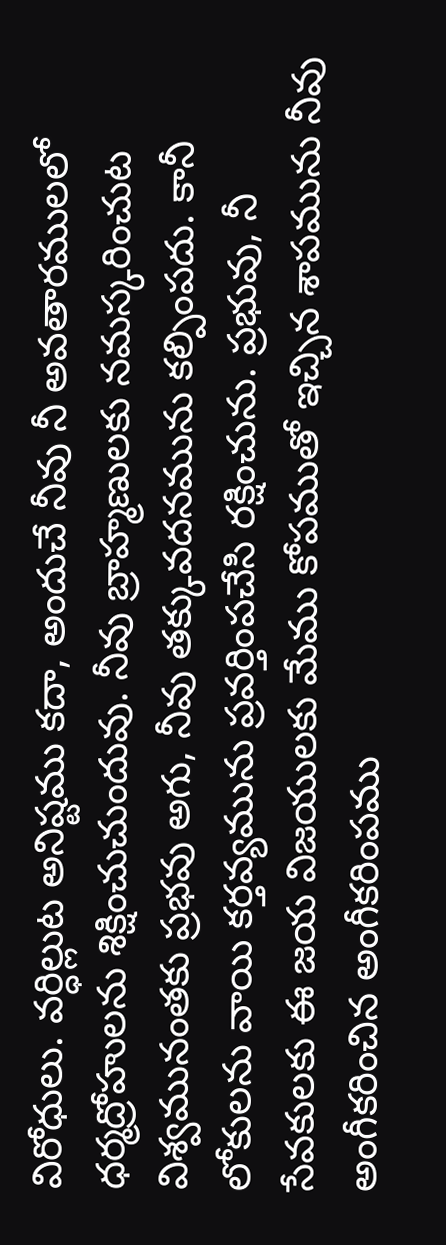విరోధులు. వర్ధిల్లుట అనిష్టము కదా, అందుచే నీవు నీ అవతారములలో ధర్మద్రోహులను శిక్షించుచుందువు. నీవు బ్రాహ్మణులకు నమస్కరించుట విశ్వమునంతకు ప్రభవు అగు, నీవు తక్కువదనమును కల్పింపదు. కానీ లోకులను వాయి కర్తవ్యమును ప్రవర్తింపచేసి రక్షించును. ప్రభువు, నీ సేవకులకు ఈ జయ విజయులకు మేము కోపముతో ఇచ్చిన శాపమును నీవు అంగీకరించిన అంగీకరింపము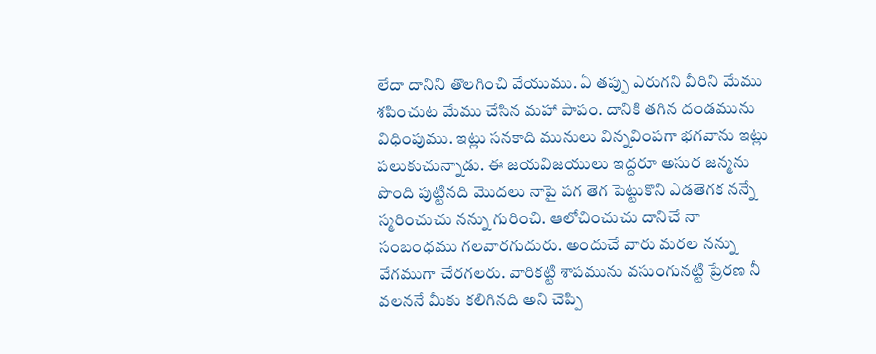లేదా దానిని తొలగించి వేయుము. ఏ తప్పు ఎరుగని వీరిని మేము శపించుట మేము చేసిన మహా పాపం. దానికి తగిన దండమును విధింపుము. ఇట్లు సనకాది మునులు విన్నవింపగా భగవాను ఇట్లు పలుకుచున్నాడు. ఈ జయవిజయులు ఇద్దరూ అసుర జన్మను పొంది పుట్టినది మొదలు నాపై పగ తెగ పెట్టుకొని ఎడతెగక నన్నే స్మరించుచు నన్ను గురించి. ఆలోచించుచు దానిచే నా సంబంధము గలవారగుదురు. అందుచే వారు మరల నన్ను వేగముగా చేరగలరు. వారికట్టి శాపమును వసుంగునట్టి ప్రేరణ నీ వలననే మీకు కలిగినది అని చెప్పి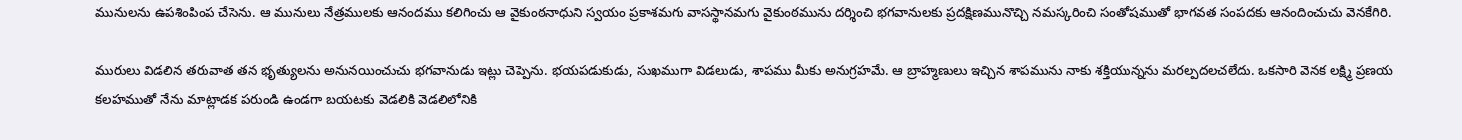మునులను ఉపశింపింప చేసెను. ఆ మునులు నేత్రములకు ఆనందము కలిగించు ఆ వైకుంఠనాధుని స్వయం ప్రకాశమగు వాసస్థానమగు వైకుంఠమును దర్శించి భగవానులకు ప్రదక్షిణమునొచ్చి నమస్కరించి సంతోషముతో భాగవత సంపదకు ఆనందించుచు వెనకేగిరి.

మురులు విడలిన తరువాత తన భృత్యులను అనునయించుచు భగవానుడు ఇట్లు చెప్పెను. భయపడుకుడు, సుఖముగా విడలుడు, శాపము మీకు అనుగ్రహమే. ఆ బ్రాహ్మణులు ఇచ్చిన శాపమును నాకు శక్తియున్నను మరల్పదలచలేదు. ఒకసారి వెనక లక్ష్మి ప్రణయ కలహముతో నేను మాట్లాడక పరుండి ఉండగా బయటకు వెడలికి వెడలిలోనికి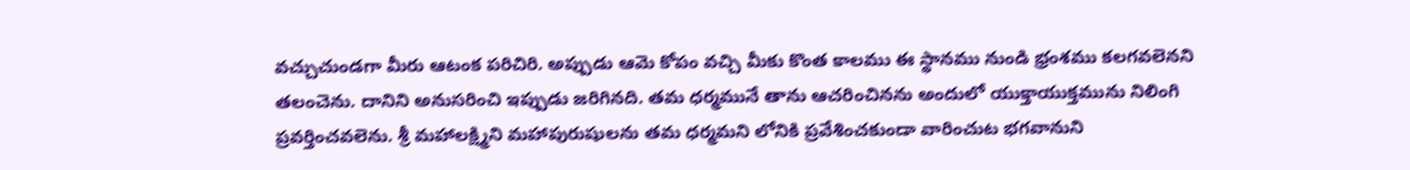వచ్చుచుండగా మీరు ఆటంక పరిచిరి. అప్పుడు ఆమె కోపం వచ్చి మీకు కొంత కాలము ఈ స్థానము నుండి భ్రంశము కలగవలెనని తలంచెను. దానిని అనుసరించి ఇప్పుడు జరిగినది. తమ ధర్మమునే తాను ఆచరించినను అందులో యుక్తాయుక్తమును నిలింగి ప్రవర్తించవలెను. శ్రీ మహాలక్ష్మిని మహాపురుషులను తమ ధర్మమని లోనికి ప్రవేశించకుండా వారించుట భగవానుని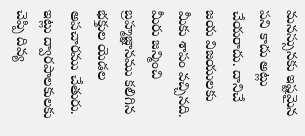మనస్సునకు ఇష్టమైన పని కాదు అట్లు చేయరాదు. దానిచే జయ విజయులకు మీకు శాపం వచ్చినది. మీరు జన్మించి బ్రహ్మజ్ఞానము కలిగిన భక్తుల యెడల అపచారము చేతురు. ఇట్లు ద్వారపాలకులకు చెప్పి దివ్య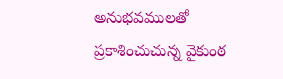అనుభవములతో ప్రకాశించుచున్న వైకుంఠ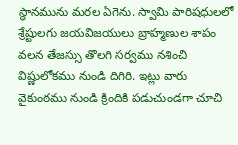స్థానమును మరల ఏగెను. స్వామి పారిషధులలో శ్రేష్టులగు జయవిజయులు బ్రాహ్మణుల శాపం వలన తేజస్సు తొలగి సర్వము నశించి విష్ణులోకము నుండి దిగిరి. ఇట్లు వారు వైకుంఠము నుండి క్రిందికి పడుచుండగా చూచి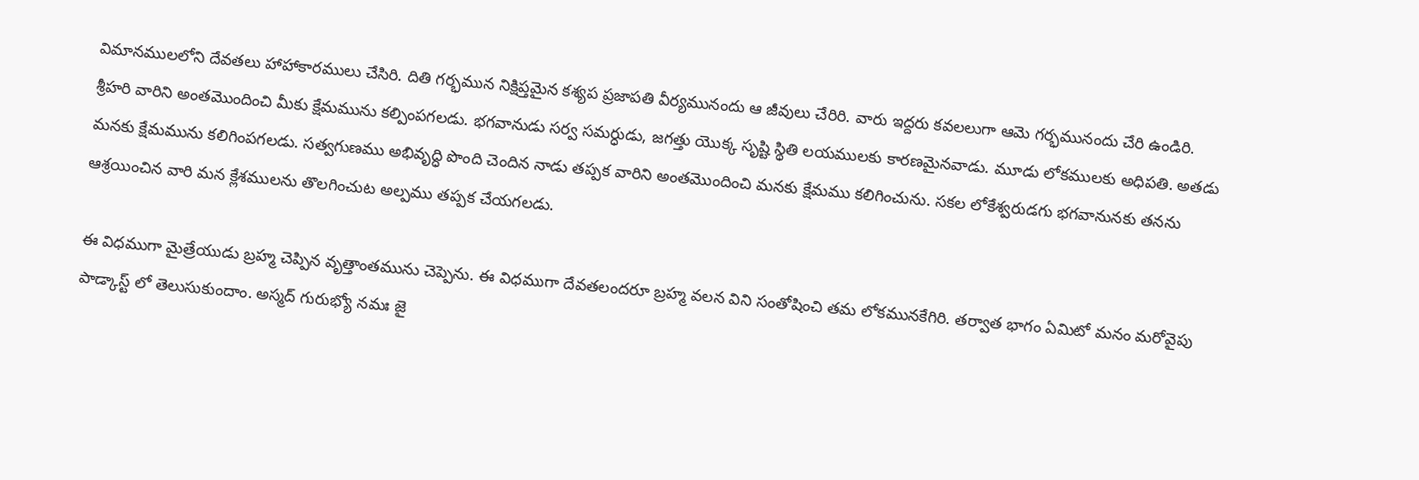విమానములలోని దేవతలు హాహాకారములు చేసిరి. దితి గర్భమున నిక్షిప్తమైన కశ్యప ప్రజాపతి వీర్యమునందు ఆ జీవులు చేరిరి. వారు ఇద్దరు కవలలుగా ఆమె గర్భమునందు చేరి ఉండిరి. శ్రీహరి వారిని అంతమొందించి మీకు క్షేమమును కల్పింపగలడు. భగవానుడు సర్వ సమర్ధుడు, జగత్తు యొక్క సృష్టి స్థితి లయములకు కారణమైనవాడు. మూడు లోకములకు అధిపతి. అతడు మనకు క్షేమమును కలిగింపగలడు. సత్వగుణము అభివృద్ధి పొంది చెందిన నాడు తప్పక వారిని అంతమొందించి మనకు క్షేమము కలిగించును. సకల లోకేశ్వరుడగు భగవానునకు తనను ఆశ్రయించిన వారి మన క్లేశములను తొలగించుట అల్పము తప్పక చేయగలడు.

ఈ విధముగా మైత్రేయుడు బ్రహ్మ చెప్పిన వృత్తాంతమును చెప్పెను. ఈ విధముగా దేవతలందరూ బ్రహ్మ వలన విని సంతోషించి తమ లోకమునకేగిరి. తర్వాత భాగం ఏమిటో మనం మరోవైపు పాడ్కాస్ట్ లో తెలుసుకుందాం. అస్మద్ గురుభ్యో నమః జై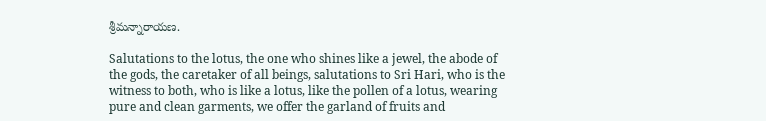శ్రీమన్నారాయణ.

Salutations to the lotus, the one who shines like a jewel, the abode of the gods, the caretaker of all beings, salutations to Sri Hari, who is the witness to both, who is like a lotus, like the pollen of a lotus, wearing pure and clean garments, we offer the garland of fruits and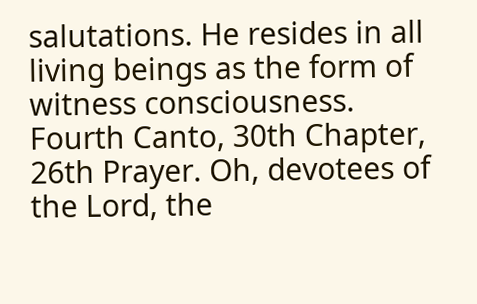salutations. He resides in all living beings as the form of witness consciousness. Fourth Canto, 30th Chapter, 26th Prayer. Oh, devotees of the Lord, the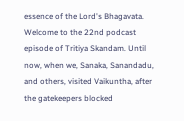essence of the Lord's Bhagavata. Welcome to the 22nd podcast episode of Tritiya Skandam. Until now, when we, Sanaka, Sanandadu, and others, visited Vaikuntha, after the gatekeepers blocked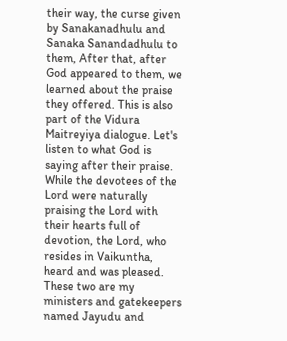their way, the curse given by Sanakanadhulu and Sanaka Sanandadhulu to them, After that, after God appeared to them, we learned about the praise they offered. This is also part of the Vidura Maitreyiya dialogue. Let's listen to what God is saying after their praise. While the devotees of the Lord were naturally praising the Lord with their hearts full of devotion, the Lord, who resides in Vaikuntha, heard and was pleased. These two are my ministers and gatekeepers named Jayudu and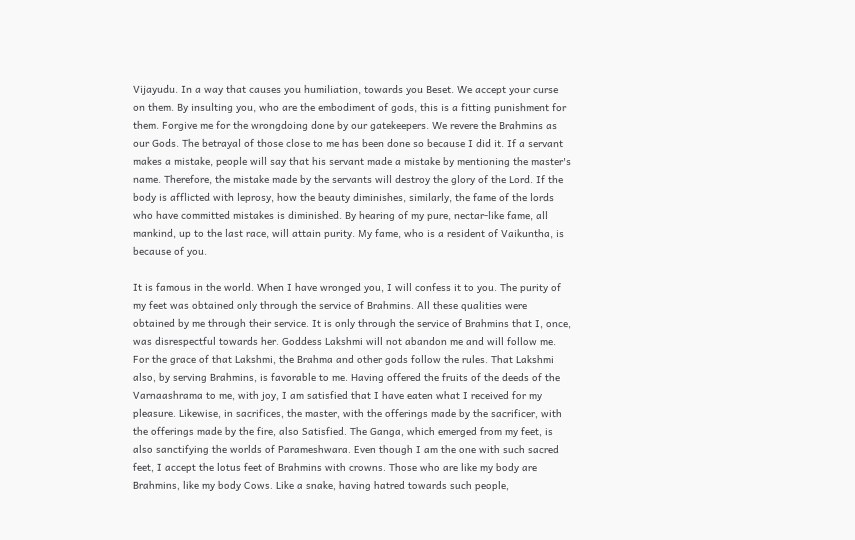Vijayudu. In a way that causes you humiliation, towards you Beset. We accept your curse on them. By insulting you, who are the embodiment of gods, this is a fitting punishment for them. Forgive me for the wrongdoing done by our gatekeepers. We revere the Brahmins as our Gods. The betrayal of those close to me has been done so because I did it. If a servant makes a mistake, people will say that his servant made a mistake by mentioning the master's name. Therefore, the mistake made by the servants will destroy the glory of the Lord. If the body is afflicted with leprosy, how the beauty diminishes, similarly, the fame of the lords who have committed mistakes is diminished. By hearing of my pure, nectar-like fame, all mankind, up to the last race, will attain purity. My fame, who is a resident of Vaikuntha, is because of you.

It is famous in the world. When I have wronged you, I will confess it to you. The purity of my feet was obtained only through the service of Brahmins. All these qualities were obtained by me through their service. It is only through the service of Brahmins that I, once, was disrespectful towards her. Goddess Lakshmi will not abandon me and will follow me. For the grace of that Lakshmi, the Brahma and other gods follow the rules. That Lakshmi also, by serving Brahmins, is favorable to me. Having offered the fruits of the deeds of the Varnaashrama to me, with joy, I am satisfied that I have eaten what I received for my pleasure. Likewise, in sacrifices, the master, with the offerings made by the sacrificer, with the offerings made by the fire, also Satisfied. The Ganga, which emerged from my feet, is also sanctifying the worlds of Parameshwara. Even though I am the one with such sacred feet, I accept the lotus feet of Brahmins with crowns. Those who are like my body are Brahmins, like my body Cows. Like a snake, having hatred towards such people,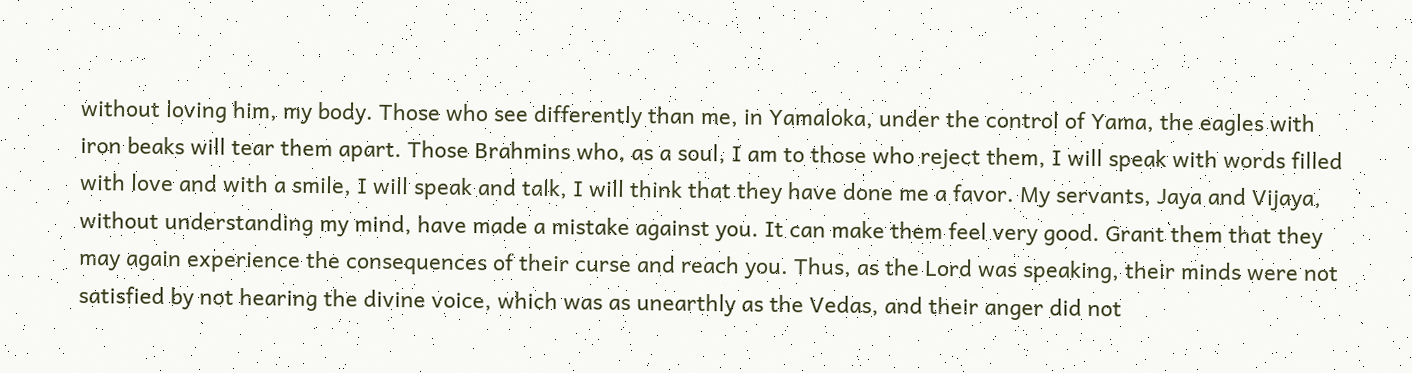without loving him, my body. Those who see differently than me, in Yamaloka, under the control of Yama, the eagles with iron beaks will tear them apart. Those Brahmins who, as a soul, I am to those who reject them, I will speak with words filled with love and with a smile, I will speak and talk, I will think that they have done me a favor. My servants, Jaya and Vijaya, without understanding my mind, have made a mistake against you. It can make them feel very good. Grant them that they may again experience the consequences of their curse and reach you. Thus, as the Lord was speaking, their minds were not satisfied by not hearing the divine voice, which was as unearthly as the Vedas, and their anger did not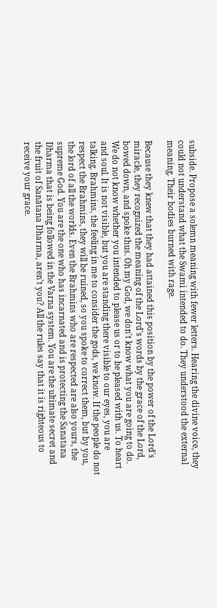subside. Propose a solemn meaning with fewer letters. Hearing the divine voice, they could not understand what the Swami intended to do. They understood the external meaning. Their bodies burned with rage.

Because they knew that they had attained this position by the power of the Lord's miracle, they recognized the meaning of the Lord's words by the grace of the Lord, bowed down, and spoke thus. Oh my God, we don't know what you are going to do. We do not know whether you intended to please us or to be pleased with us. To heart and soul. It is not visible, but you are standing there visible to our eyes, you are talking. Brahmins, the feeling in me to consider the gods, we know. If the people do not respect the Brahmins, they will be ruined, so you spoke to correct them, but by you, the lord of all the worlds. Even the Brahmins who are respected are also yours, the supreme God. You are the one who has incarnated and is protecting the Sanatana Dharma that is being followed in the Varna system. You are the ultimate secret and the fruit of Sanātana Dharma, aren't you? All the rules say that it is righteous to receive your grace.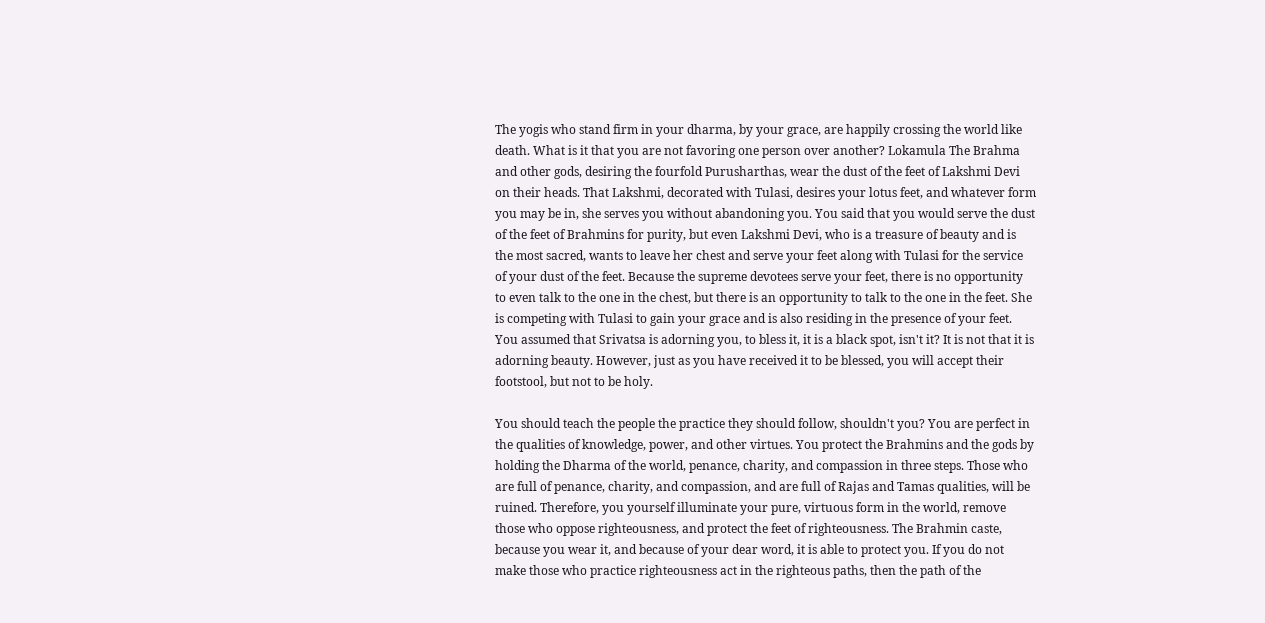The yogis who stand firm in your dharma, by your grace, are happily crossing the world like death. What is it that you are not favoring one person over another? Lokamula The Brahma and other gods, desiring the fourfold Purusharthas, wear the dust of the feet of Lakshmi Devi on their heads. That Lakshmi, decorated with Tulasi, desires your lotus feet, and whatever form you may be in, she serves you without abandoning you. You said that you would serve the dust of the feet of Brahmins for purity, but even Lakshmi Devi, who is a treasure of beauty and is the most sacred, wants to leave her chest and serve your feet along with Tulasi for the service of your dust of the feet. Because the supreme devotees serve your feet, there is no opportunity to even talk to the one in the chest, but there is an opportunity to talk to the one in the feet. She is competing with Tulasi to gain your grace and is also residing in the presence of your feet. You assumed that Srivatsa is adorning you, to bless it, it is a black spot, isn't it? It is not that it is adorning beauty. However, just as you have received it to be blessed, you will accept their footstool, but not to be holy.

You should teach the people the practice they should follow, shouldn't you? You are perfect in the qualities of knowledge, power, and other virtues. You protect the Brahmins and the gods by holding the Dharma of the world, penance, charity, and compassion in three steps. Those who are full of penance, charity, and compassion, and are full of Rajas and Tamas qualities, will be ruined. Therefore, you yourself illuminate your pure, virtuous form in the world, remove those who oppose righteousness, and protect the feet of righteousness. The Brahmin caste, because you wear it, and because of your dear word, it is able to protect you. If you do not make those who practice righteousness act in the righteous paths, then the path of the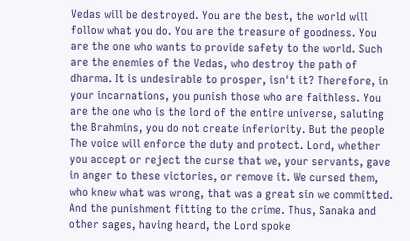Vedas will be destroyed. You are the best, the world will follow what you do. You are the treasure of goodness. You are the one who wants to provide safety to the world. Such are the enemies of the Vedas, who destroy the path of dharma. It is undesirable to prosper, isn't it? Therefore, in your incarnations, you punish those who are faithless. You are the one who is the lord of the entire universe, saluting the Brahmins, you do not create inferiority. But the people The voice will enforce the duty and protect. Lord, whether you accept or reject the curse that we, your servants, gave in anger to these victories, or remove it. We cursed them, who knew what was wrong, that was a great sin we committed. And the punishment fitting to the crime. Thus, Sanaka and other sages, having heard, the Lord spoke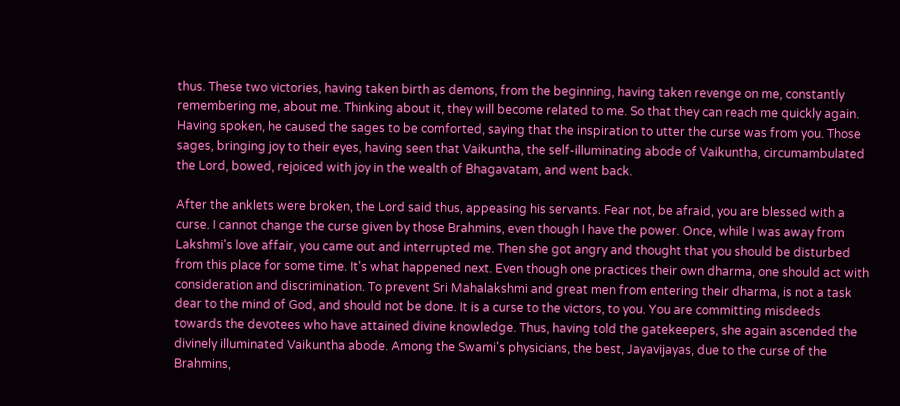thus. These two victories, having taken birth as demons, from the beginning, having taken revenge on me, constantly remembering me, about me. Thinking about it, they will become related to me. So that they can reach me quickly again. Having spoken, he caused the sages to be comforted, saying that the inspiration to utter the curse was from you. Those sages, bringing joy to their eyes, having seen that Vaikuntha, the self-illuminating abode of Vaikuntha, circumambulated the Lord, bowed, rejoiced with joy in the wealth of Bhagavatam, and went back.

After the anklets were broken, the Lord said thus, appeasing his servants. Fear not, be afraid, you are blessed with a curse. I cannot change the curse given by those Brahmins, even though I have the power. Once, while I was away from Lakshmi's love affair, you came out and interrupted me. Then she got angry and thought that you should be disturbed from this place for some time. It's what happened next. Even though one practices their own dharma, one should act with consideration and discrimination. To prevent Sri Mahalakshmi and great men from entering their dharma, is not a task dear to the mind of God, and should not be done. It is a curse to the victors, to you. You are committing misdeeds towards the devotees who have attained divine knowledge. Thus, having told the gatekeepers, she again ascended the divinely illuminated Vaikuntha abode. Among the Swami's physicians, the best, Jayavijayas, due to the curse of the Brahmins,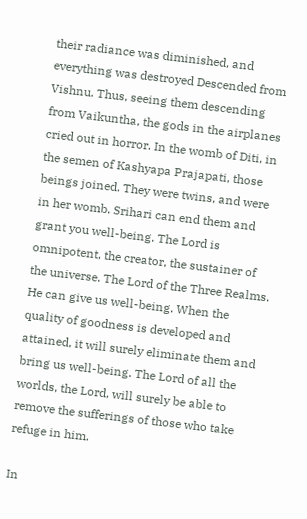their radiance was diminished, and everything was destroyed Descended from Vishnu. Thus, seeing them descending from Vaikuntha, the gods in the airplanes cried out in horror. In the womb of Diti, in the semen of Kashyapa Prajapati, those beings joined. They were twins, and were in her womb. Srihari can end them and grant you well-being. The Lord is omnipotent, the creator, the sustainer of the universe. The Lord of the Three Realms. He can give us well-being. When the quality of goodness is developed and attained, it will surely eliminate them and bring us well-being. The Lord of all the worlds, the Lord, will surely be able to remove the sufferings of those who take refuge in him.

In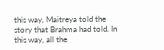this way, Maitreya told the story that Brahma had told. In this way, all the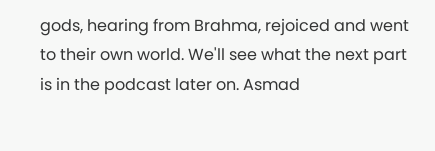gods, hearing from Brahma, rejoiced and went to their own world. We'll see what the next part is in the podcast later on. Asmad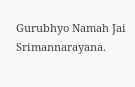Gurubhyo Namah Jai Srimannarayana.